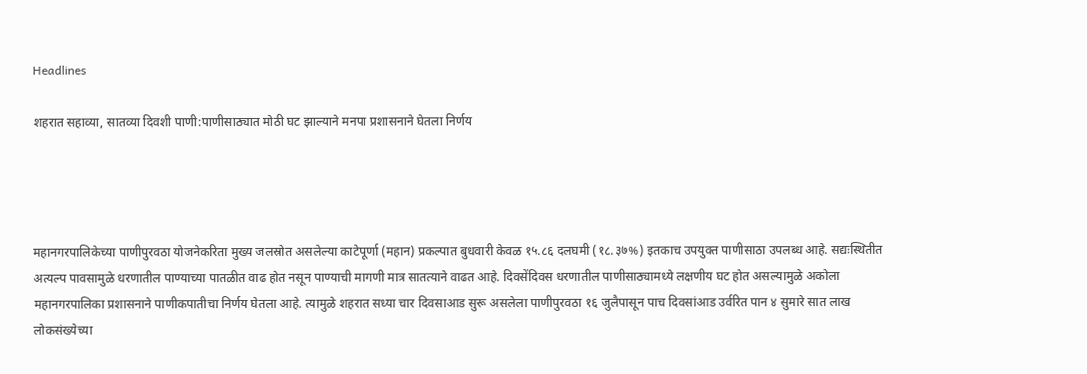Headlines

शहरात सहाव्या, सातव्या दिवशी पाणी:पाणीसाठ्यात मोठी घट झाल्याने मनपा प्रशासनाने घेतला निर्णय




महानगरपालिकेच्या पाणीपुरवठा योजनेकरिता मुख्य जलस्रोत असलेल्या काटेपूर्णा (महान) प्रकल्पात बुधवारी केवळ १५.८६ दलघमी (१८.३७%) इतकाच उपयुक्त पाणीसाठा उपलब्ध आहे. सद्यःस्थितीत अत्यल्प पावसामुळे धरणातील पाण्याच्या पातळीत वाढ होत नसून पाण्याची मागणी मात्र सातत्याने वाढत आहे. दिवसेंदिवस धरणातील पाणीसाठ्यामध्ये लक्षणीय घट होत असल्यामुळे अकोला महानगरपालिका प्रशासनाने पाणीकपातीचा निर्णय घेतला आहे. त्यामुळे शहरात सध्या चार दिवसाआड सुरू असलेला पाणीपुरवठा १६ जुलैपासून पाच दिवसांआड उर्वरित पान ४ सुमारे सात लाख लोकसंख्येच्या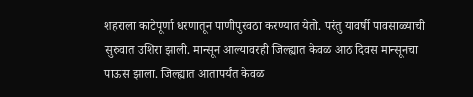शहराला काटेपूर्णा धरणातून पाणीपुरवठा करण्यात येतो. परंतु यावर्षी पावसाळ्याची सुरुवात उशिरा झाली. मान्सून आल्यावरही जिल्ह्यात केवळ आठ दिवस मान्सूनचा पाऊस झाला. जिल्ह्यात आतापर्यंत केवळ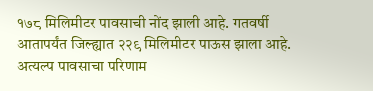१७८ मिलिमीटर पावसाची नोंद झाली आहे. गतवर्षी आतापर्यंत जिल्ह्यात २२९ मिलिमीटर पाऊस झाला आहे. अत्यल्प पावसाचा परिणाम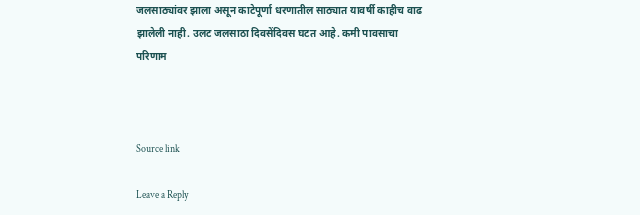जलसाठ्यांवर झाला असून काटेपूर्णा धरणातील साठ्यात यावर्षी काहीच वाढ झालेली नाही. उलट जलसाठा दिवसेंदिवस घटत आहे. कमी पावसाचा परिणाम



Source link

Leave a Reply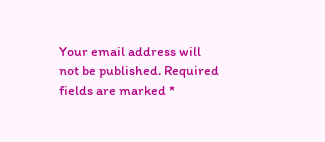Your email address will not be published. Required fields are marked *